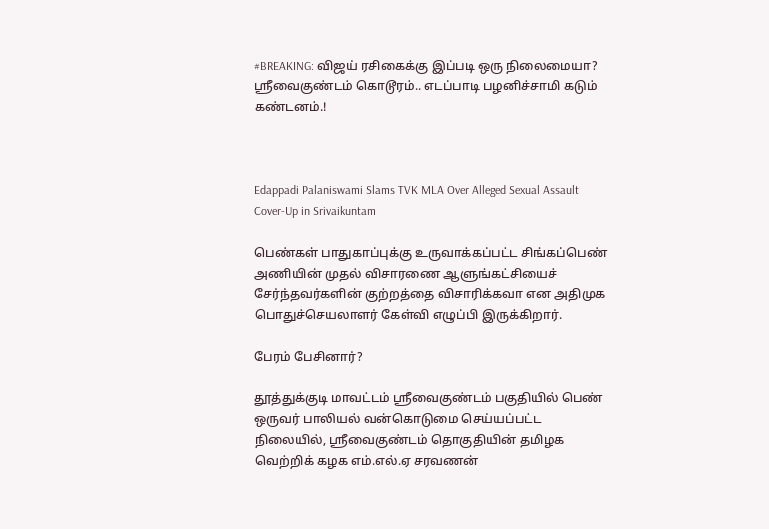#BREAKING: விஜய் ரசிகைக்கு இப்படி ஒரு நிலைமையா? ஸ்ரீவைகுண்டம் கொடூரம்.. எடப்பாடி பழனிச்சாமி கடும் கண்டனம்.!



Edappadi Palaniswami Slams TVK MLA Over Alleged Sexual Assault Cover-Up in Srivaikuntam

பெண்கள் பாதுகாப்புக்கு உருவாக்கப்பட்ட சிங்கப்பெண் அணியின் முதல் விசாரணை ஆளுங்கட்சியைச் சேர்ந்தவர்களின் குற்றத்தை விசாரிக்கவா என அதிமுக பொதுச்செயலாளர் கேள்வி எழுப்பி இருக்கிறார்.

பேரம் பேசினார்?

தூத்துக்குடி மாவட்டம் ஸ்ரீவைகுண்டம் பகுதியில் பெண் ஒருவர் பாலியல் வன்கொடுமை செய்யப்பட்ட நிலையில், ஸ்ரீவைகுண்டம் தொகுதியின் தமிழக வெற்றிக் கழக எம்.எல்.ஏ சரவணன்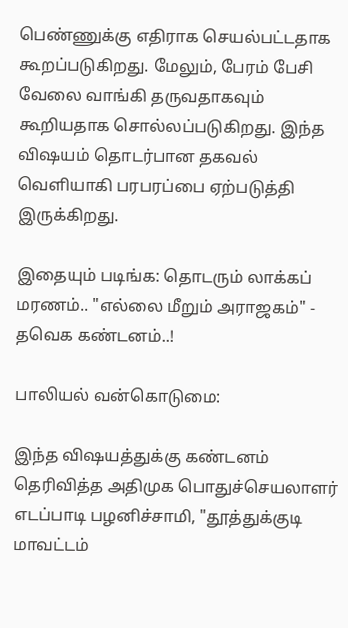பெண்ணுக்கு எதிராக செயல்பட்டதாக கூறப்படுகிறது. மேலும், பேரம் பேசி வேலை வாங்கி தருவதாகவும் கூறியதாக சொல்லப்படுகிறது. இந்த விஷயம் தொடர்பான தகவல் வெளியாகி பரபரப்பை ஏற்படுத்தி இருக்கிறது.

இதையும் படிங்க: தொடரும் லாக்கப் மரணம்.. "எல்லை மீறும் அராஜகம்" - தவெக கண்டனம்..!

பாலியல் வன்கொடுமை:

இந்த விஷயத்துக்கு கண்டனம் தெரிவித்த அதிமுக பொதுச்செயலாளர் எடப்பாடி பழனிச்சாமி, "தூத்துக்குடி மாவட்டம்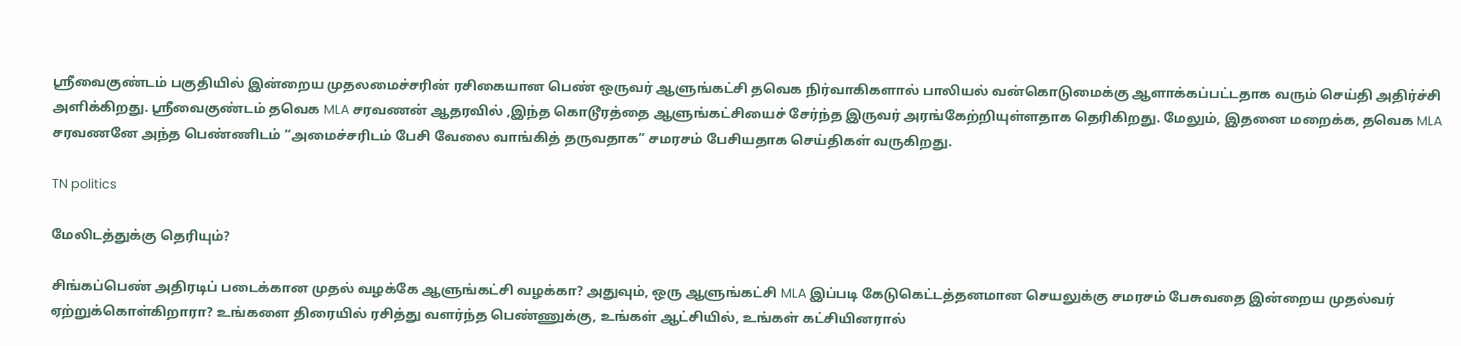ஸ்ரீவைகுண்டம் பகுதியில் இன்றைய முதலமைச்சரின் ரசிகையான பெண் ஒருவர் ஆளுங்கட்சி தவெக நிர்வாகிகளால் பாலியல் வன்கொடுமைக்கு ஆளாக்கப்பட்டதாக வரும் செய்தி அதிர்ச்சி அளிக்கிறது. ஸ்ரீவைகுண்டம் தவெக MLA சரவணன் ஆதரவில் ,இந்த கொடூரத்தை ஆளுங்கட்சியைச் சேர்ந்த இருவர் அரங்கேற்றியுள்ளதாக தெரிகிறது. மேலும், இதனை மறைக்க, தவெக MLA சரவணனே அந்த பெண்ணிடம் “அமைச்சரிடம் பேசி வேலை வாங்கித் தருவதாக” சமரசம் பேசியதாக செய்திகள் வருகிறது.

TN politics

மேலிடத்துக்கு தெரியும்?

சிங்கப்பெண் அதிரடிப் படைக்கான முதல் வழக்கே ஆளுங்கட்சி வழக்கா? அதுவும், ஒரு ஆளுங்கட்சி MLA இப்படி கேடுகெட்டத்தனமான செயலுக்கு சமரசம் பேசுவதை இன்றைய முதல்வர் ஏற்றுக்கொள்கிறாரா? உங்களை திரையில் ரசித்து வளர்ந்த பெண்ணுக்கு, உங்கள் ஆட்சியில், உங்கள் கட்சியினரால்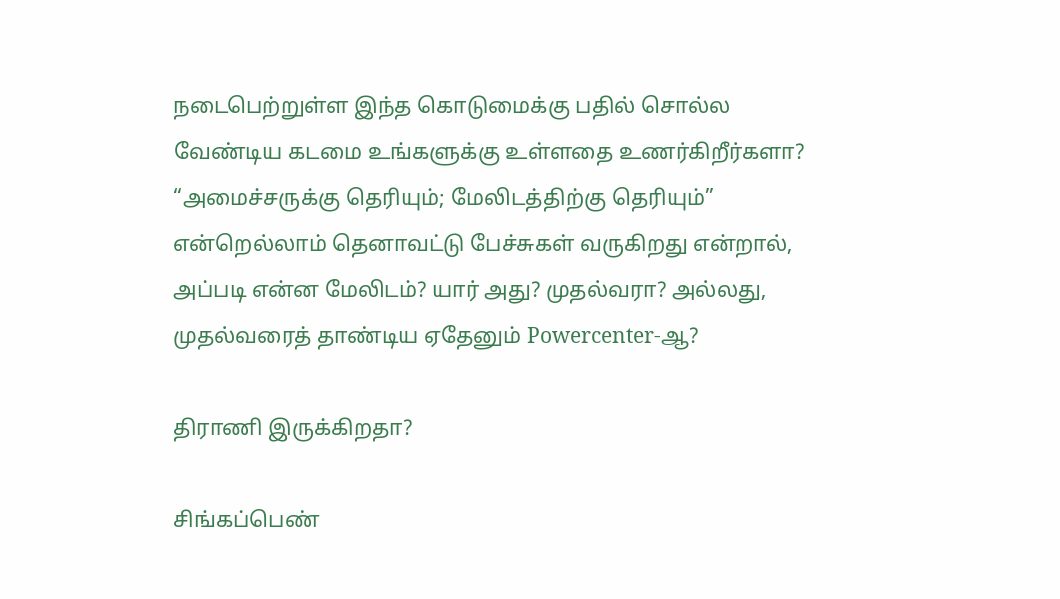நடைபெற்றுள்ள இந்த கொடுமைக்கு பதில் சொல்ல வேண்டிய கடமை உங்களுக்கு உள்ளதை உணர்கிறீர்களா? “அமைச்சருக்கு தெரியும்; மேலிடத்திற்கு தெரியும்” என்றெல்லாம் தெனாவட்டு பேச்சுகள் வருகிறது என்றால், அப்படி என்ன மேலிடம்? யார் அது? முதல்வரா? அல்லது, முதல்வரைத் தாண்டிய ஏதேனும் Powercenter-ஆ?

திராணி இருக்கிறதா?

சிங்கப்பெண்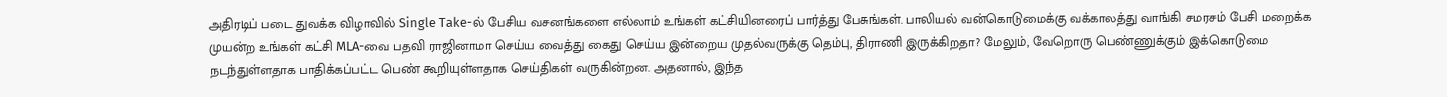அதிரடிப் படை துவக்க விழாவில் Single Take-ல் பேசிய வசனங்களை எல்லாம் உங்கள் கட்சியினரைப் பார்த்து பேசுங்கள். பாலியல் வன்கொடுமைக்கு வக்காலத்து வாங்கி சமரசம் பேசி மறைக்க முயன்ற உங்கள் கட்சி MLA-வை பதவி ராஜினாமா செய்ய வைத்து கைது செய்ய இன்றைய முதல்வருக்கு தெம்பு, திராணி இருக்கிறதா? மேலும், வேறொரு பெண்ணுக்கும் இக்கொடுமை நடந்துள்ளதாக பாதிக்கப்பட்ட பெண் கூறியுள்ளதாக செய்திகள் வருகின்றன. அதனால், இந்த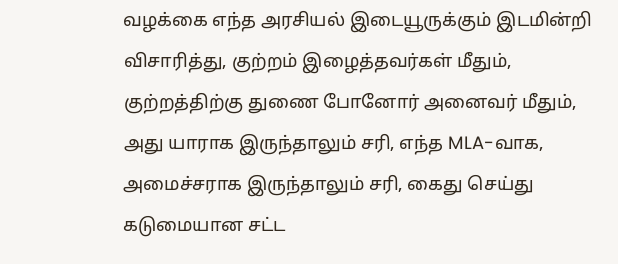வழக்கை எந்த அரசியல் இடையூருக்கும் இடமின்றி விசாரித்து, குற்றம் இழைத்தவர்கள் மீதும், குற்றத்திற்கு துணை போனோர் அனைவர் மீதும், அது யாராக இருந்தாலும் சரி, எந்த MLA-வாக, அமைச்சராக இருந்தாலும் சரி, கைது செய்து கடுமையான சட்ட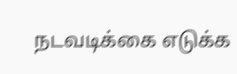நடவடிக்கை எடுக்க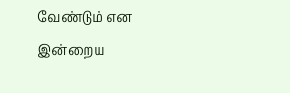வேண்டும் என இன்றைய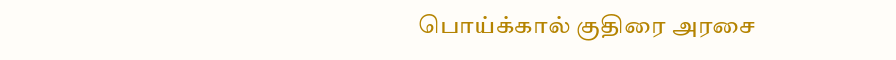பொய்க்கால் குதிரை அரசை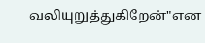வலியுறுத்துகிறேன்"என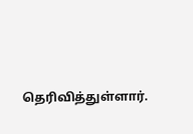தெரிவித்துள்ளார்.